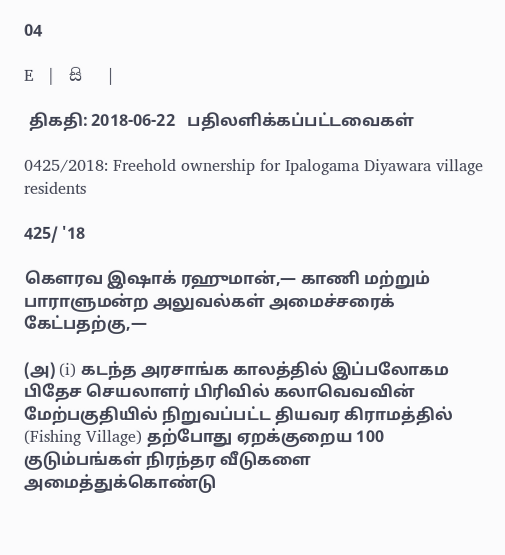04

E   |   සි   |

 திகதி: 2018-06-22   பதிலளிக்கப்பட்டவைகள்

0425/2018: Freehold ownership for Ipalogama Diyawara village residents

425/ '18

கௌரவ இஷாக் ரஹுமான்,— காணி மற்றும் பாராளுமன்ற அலுவல்கள் அமைச்சரைக் கேட்பதற்கு,—

(அ) (i) கடந்த அரசாங்க காலத்தில் இப்பலோகம பிதேச செயலாளர் பிரிவில் கலாவெவவின் மேற்பகுதியில் நிறுவப்பட்ட தியவர கிராமத்தில் (Fishing Village) தற்போது ஏறக்குறைய 100 குடும்பங்கள் நிரந்தர வீடுகளை அமைத்துக்கொண்டு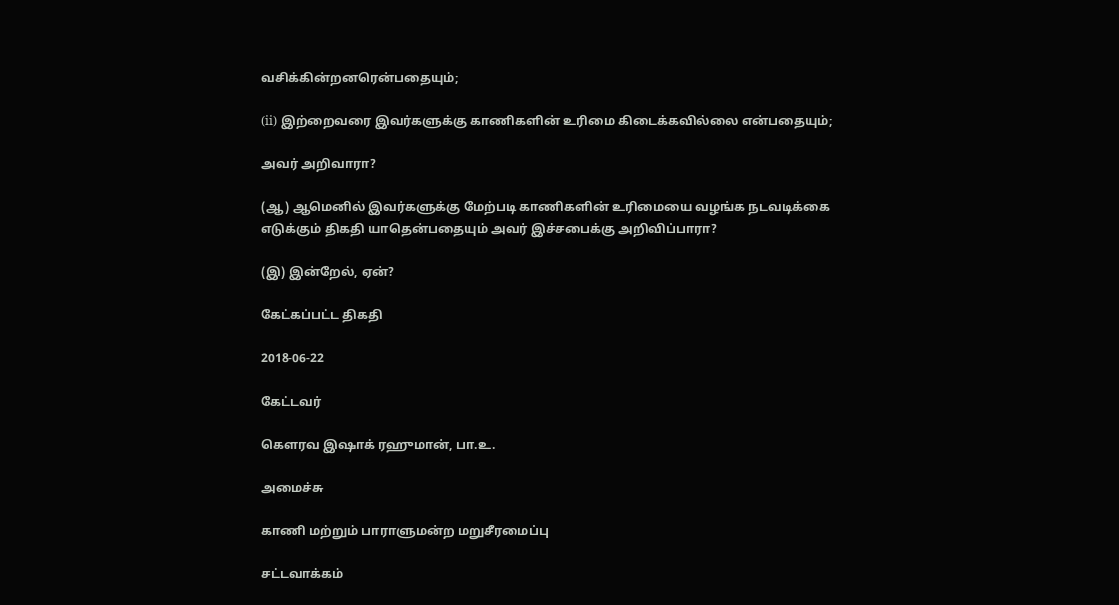வசிக்கின்றனரென்பதையும்;

(ii) இற்றைவரை இவர்களுக்கு காணிகளின் உரிமை கிடைக்கவில்லை என்பதையும்;

அவர் அறிவாரா?

(ஆ) ஆமெனில் இவர்களுக்கு மேற்படி காணிகளின் உரிமையை வழங்க நடவடிக்கை எடுக்கும் திகதி யாதென்பதையும் அவர் இச்சபைக்கு அறிவிப்பாரா?

(இ) இன்றேல், ஏன்?

கேட்கப்பட்ட திகதி

2018-06-22

கேட்டவர்

கௌரவ இஷாக் ரஹுமான், பா.உ.

அமைச்சு

காணி மற்றும் பாராளுமன்ற மறுசீரமைப்பு

சட்டவாக்கம்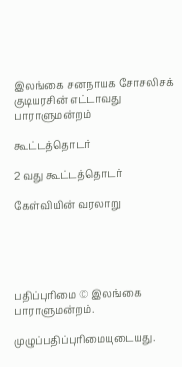இலங்கை சனநாயக சோசலிசக் குடியரசின் எட்டாவது பாராளுமன்றம்

கூட்டத்தொடர்

2 வது கூட்டத்தொடர்

கேள்வியின் வரலாறு





பதிப்புரிமை © இலங்கை பாராளுமன்றம்.

முழுப்பதிப்புரிமையுடையது.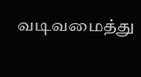வடிவமைத்து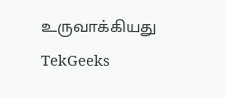உருவாக்கியது  TekGeeks